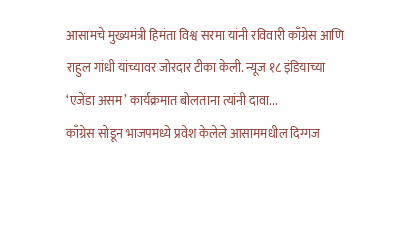आसामचे मुख्यमंत्री हिमंता विश्व सरमा यांनी रविवारी काँग्रेस आणि राहुल गांधी यांच्यावर जोरदार टीका केली. न्यूज १८ इंडियाच्या ‘एजेंडा असम’ कार्यक्रमात बोलताना त्यांनी दावा...
काँग्रेस सोडून भाजपमध्ये प्रवेश केलेले आसाममधील दिग्गज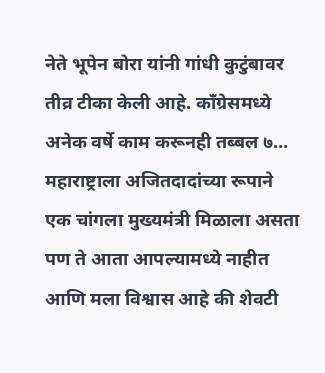नेते भूपेन बोरा यांनी गांधी कुटुंबावर तीव्र टीका केली आहे. काँग्रेसमध्ये अनेक वर्षे काम करूनही तब्बल ७...
महाराष्ट्राला अजितदादांच्या रूपाने एक चांगला मुख्यमंत्री मिळाला असता पण ते आता आपल्यामध्ये नाहीत आणि मला विश्वास आहे की शेवटी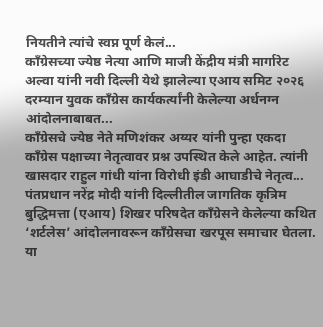नियतीने त्यांचे स्वप्न पूर्ण केलं...
काँग्रेसच्या ज्येष्ठ नेत्या आणि माजी केंद्रीय मंत्री मार्गारेट अल्वा यांनी नवी दिल्ली येथे झालेल्या एआय समिट २०२६ दरम्यान युवक काँग्रेस कार्यकर्त्यांनी केलेल्या अर्धनग्न आंदोलनाबाबत...
काँग्रेसचे ज्येष्ठ नेते मणिशंकर अय्यर यांनी पुन्हा एकदा कॉंग्रेस पक्षाच्या नेतृत्वावर प्रश्न उपस्थित केले आहेत. त्यांनी खासदार राहुल गांधी यांना विरोधी इंडी आघाडीचे नेतृत्व...
पंतप्रधान नरेंद्र मोदी यांनी दिल्लीतील जागतिक कृत्रिम बुद्धिमत्ता (एआय) शिखर परिषदेत काँग्रेसने केलेल्या कथित ‘शर्टलेस’ आंदोलनावरून काँग्रेसचा खरपूस समाचार घेतला. या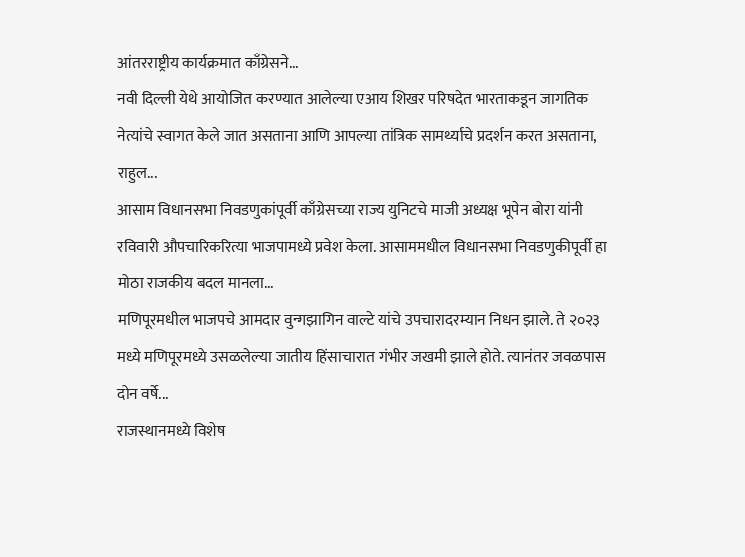आंतरराष्ट्रीय कार्यक्रमात काँग्रेसने...
नवी दिल्ली येथे आयोजित करण्यात आलेल्या एआय शिखर परिषदेत भारताकडून जागतिक नेत्यांचे स्वागत केले जात असताना आणि आपल्या तांत्रिक सामर्थ्याचे प्रदर्शन करत असताना, राहुल...
आसाम विधानसभा निवडणुकांपूर्वी काँग्रेसच्या राज्य युनिटचे माजी अध्यक्ष भूपेन बोरा यांनी रविवारी औपचारिकरित्या भाजपामध्ये प्रवेश केला. आसाममधील विधानसभा निवडणुकीपूर्वी हा मोठा राजकीय बदल मानला...
मणिपूरमधील भाजपचे आमदार वुन्गझागिन वाल्टे यांचे उपचारादरम्यान निधन झाले. ते २०२३ मध्ये मणिपूरमध्ये उसळलेल्या जातीय हिंसाचारात गंभीर जखमी झाले होते. त्यानंतर जवळपास दोन वर्षे...
राजस्थानमध्ये विशेष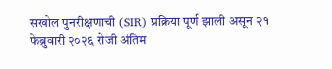सखोल पुनरीक्षणाची (SIR) प्रक्रिया पूर्ण झाली असून २१ फेब्रुवारी २०२६ रोजी अंतिम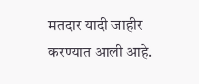मतदार यादी जाहीर करण्यात आली आहे.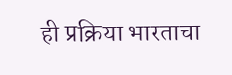ही प्रक्रिया भारताचा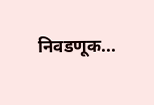निवडणूक...